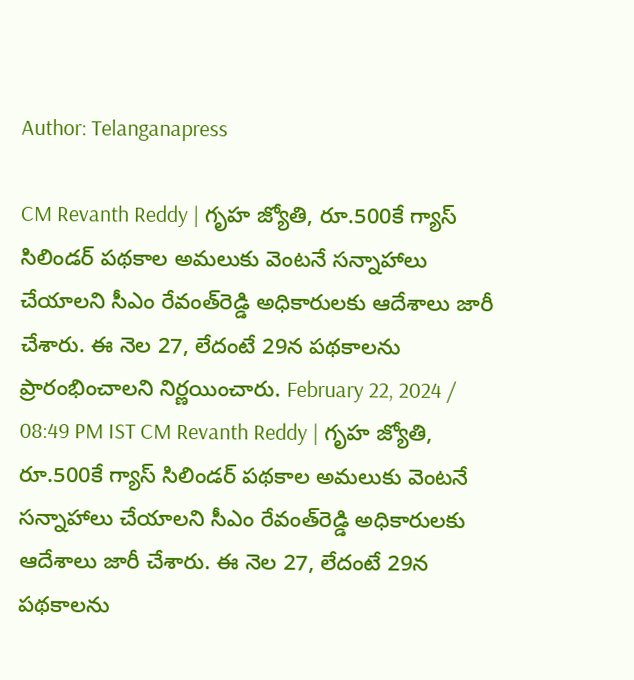Author: Telanganapress

CM Revanth Reddy | గృహ జ్యోతి, రూ.500కే గ్యాస్ సిలిండర్ పథకాల అమలుకు వెంటనే సన్నాహాలు చేయాలని సీఎం రేవంత్‌రెడ్డి అధికారులకు ఆదేశాలు జారీ చేశారు. ఈ నెల 27, లేదంటే 29న పథకాలను ప్రారంభించాలని నిర్ణయించారు. February 22, 2024 / 08:49 PM IST CM Revanth Reddy | గృహ జ్యోతి, రూ.500కే గ్యాస్ సిలిండర్ పథకాల అమలుకు వెంటనే సన్నాహాలు చేయాలని సీఎం రేవంత్‌రెడ్డి అధికారులకు ఆదేశాలు జారీ చేశారు. ఈ నెల 27, లేదంటే 29న పథకాలను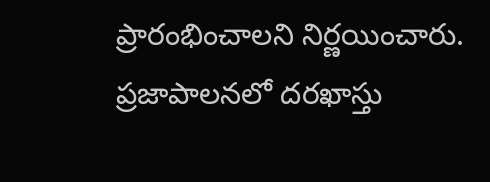ప్రారంభించాలని నిర్ణయించారు. ప్రజాపాలనలో దరఖాస్తు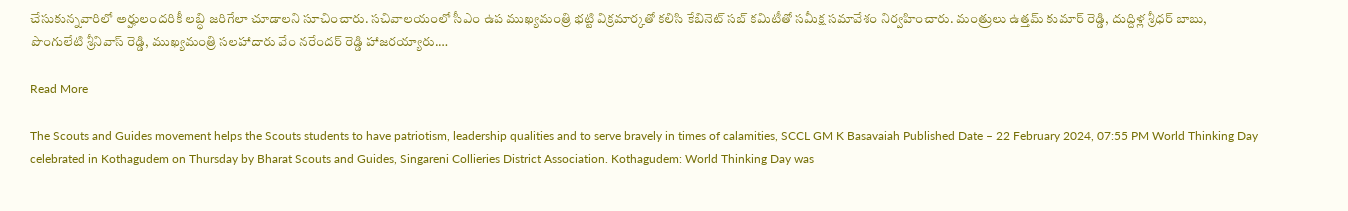చేసుకున్నవారిలో అర్హులందరికీ లబ్ధి జరిగేలా చూడాలని సూచించారు. సచివాలయంలో సీఎం ఉప ముఖ్యమంత్రి భట్టి విక్రమార్కతో కలిసి కేబినెట్‌ సబ్‌ కమిటీతో సమీక్ష సమావేశం నిర్వహించారు. మంత్రులు ఉత్తమ్ కుమార్ రెడ్డి, దుద్దిళ్ల శ్రీధర్ బాబు, పొంగులేటి శ్రీనివాస్ రెడ్డి, ముఖ్యమంత్రి సలహాదారు వేం నరేందర్ రెడ్డి హాజరయ్యారు.…

Read More

The Scouts and Guides movement helps the Scouts students to have patriotism, leadership qualities and to serve bravely in times of calamities, SCCL GM K Basavaiah Published Date – 22 February 2024, 07:55 PM World Thinking Day celebrated in Kothagudem on Thursday by Bharat Scouts and Guides, Singareni Collieries District Association. Kothagudem: World Thinking Day was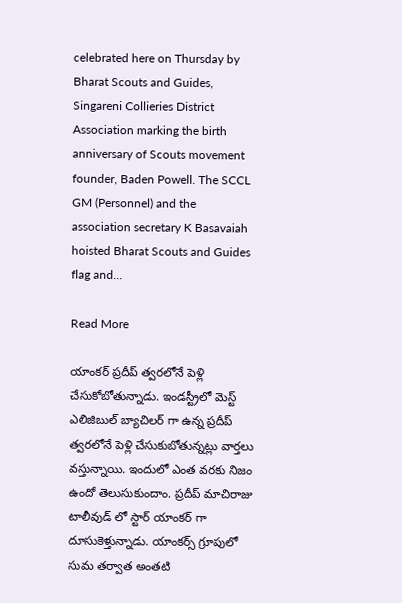celebrated here on Thursday by Bharat Scouts and Guides, Singareni Collieries District Association marking the birth anniversary of Scouts movement founder, Baden Powell. The SCCL GM (Personnel) and the association secretary K Basavaiah hoisted Bharat Scouts and Guides flag and…

Read More

యాంకర్ ప్రదీప్ త్వరలోనే పెళ్లి చేసుకోబోతున్నాడు. ఇండస్ట్రీలో మెస్ట్ ఎలిజిబుల్ బ్యాచిలర్ గా ఉన్న ప్రదీప్ త్వరలోనే పెళ్లి చేసుకుబోతున్నట్లు వార్తలు వస్తున్నాయి. ఇందులో ఎంత వరకు నిజం ఉందో తెలుసుకుందాం. ప్రదీప్ మాచిరాజు టాలీవుడ్ లో స్టార్ యాంకర్ గా దూసుకెళ్తున్నాడు. యాంకర్స్ గ్రూపులో సుమ తర్వాత అంతటి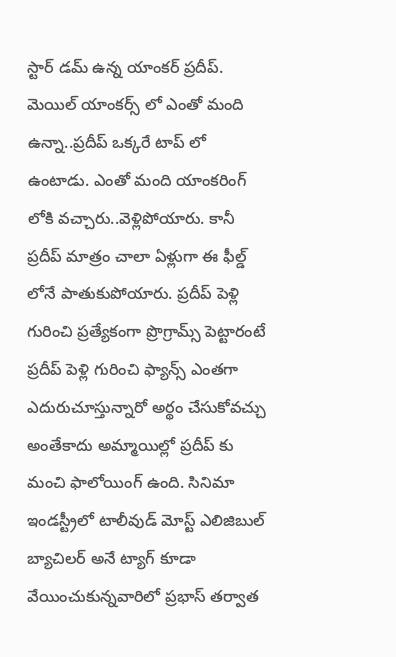స్టార్ డమ్ ఉన్న యాంకర్ ప్రదీప్. మెయిల్ యాంకర్స్ లో ఎంతో మంది ఉన్నా..ప్రదీప్ ఒక్కరే టాప్ లో ఉంటాడు. ఎంతో మంది యాంకరింగ్ లోకి వచ్చారు..వెళ్లిపోయారు. కానీ ప్రదీప్ మాత్రం చాలా ఏళ్లుగా ఈ ఫీల్డ్ లోనే పాతుకుపోయారు. ప్రదీప్ పెళ్లి గురించి ప్రత్యేకంగా ప్రొగ్రామ్స్ పెట్టారంటే ప్రదీప్ పెళ్లి గురించి ఫ్యాన్స్ ఎంతగా ఎదురుచూస్తున్నారో అర్థం చేసుకోవచ్చు అంతేకాదు అమ్మాయిల్లో ప్రదీప్ కు మంచి ఫాలోయింగ్ ఉంది. సినిమా ఇండస్ట్రీలో టాలీవుడ్ మోస్ట్ ఎలిజిబుల్ బ్యాచిలర్ అనే ట్యాగ్ కూడా వేయించుకున్నవారిలో ప్రభాస్ తర్వాత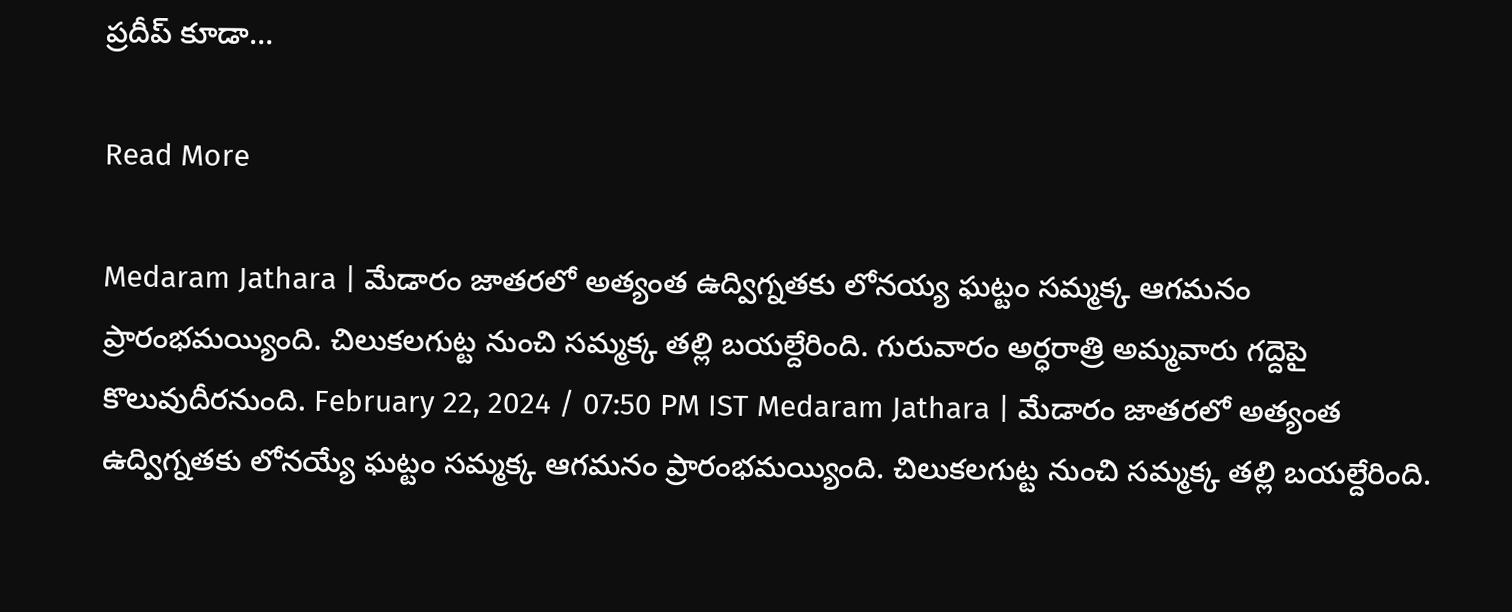ప్రదీప్ కూడా…

Read More

Medaram Jathara | మేడారం జాతరలో అత్యంత ఉద్విగ్నతకు లోనయ్య ఘట్టం సమ్మక్క ఆగమనం ప్రారంభమయ్యింది. చిలుకలగుట్ట నుంచి సమ్మక్క తల్లి బయల్దేరింది. గురువారం అర్ధరాత్రి అమ్మవారు గద్దెపై కొలువుదీరనుంది. February 22, 2024 / 07:50 PM IST Medaram Jathara | మేడారం జాతరలో అత్యంత ఉద్విగ్నతకు లోనయ్యే ఘట్టం సమ్మక్క ఆగమనం ప్రారంభమయ్యింది. చిలుకలగుట్ట నుంచి సమ్మక్క తల్లి బయల్దేరింది.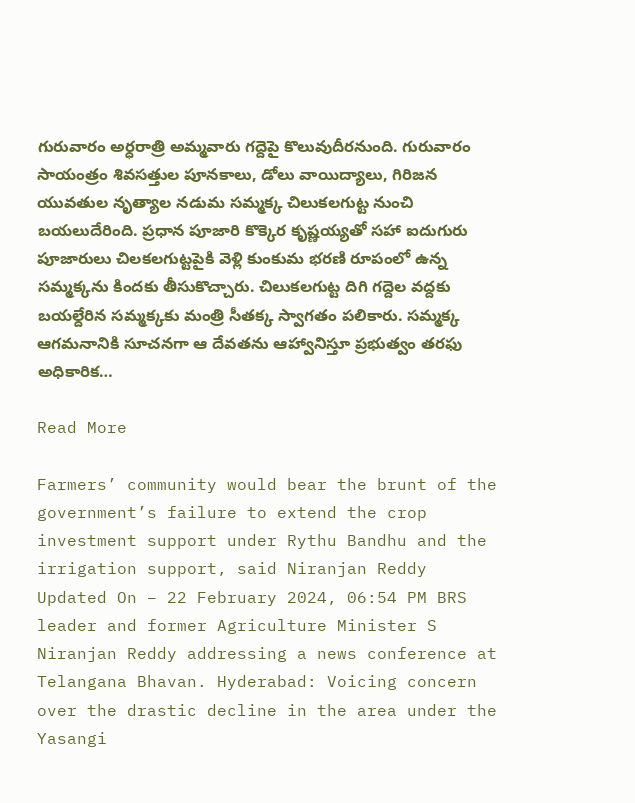గురువారం అర్ధరాత్రి అమ్మవారు గద్దెపై కొలువుదీరనుంది. గురువారం సాయంత్రం శివసత్తుల పూనకాలు, డోలు వాయిద్యాలు, గిరిజన యువతుల నృత్యాల నడుమ సమ్మక్క చిలుకలగుట్ట నుంచి బయలుదేరింది. ప్రధాన పూజారి కొక్కెర కృష్ణయ్యతో సహా ఐదుగురు పూజారులు చిలకలగుట్టపైకి వెళ్లి కుంకుమ భరణి రూపంలో ఉన్న సమ్మక్కను కిందకు తీసుకొచ్చారు. చిలుకలగుట్ట దిగి గద్దెల వద్దకు బయల్దేరిన సమ్మక్కకు మంత్రి సీతక్క స్వాగతం పలికారు. సమ్మక్క ఆగమనానికి సూచనగా ఆ దేవతను ఆహ్వానిస్తూ ప్రభుత్వం తరఫు అధికారిక…

Read More

Farmers’ community would bear the brunt of the government’s failure to extend the crop investment support under Rythu Bandhu and the irrigation support, said Niranjan Reddy Updated On – 22 February 2024, 06:54 PM BRS leader and former Agriculture Minister S Niranjan Reddy addressing a news conference at Telangana Bhavan. Hyderabad: Voicing concern over the drastic decline in the area under the Yasangi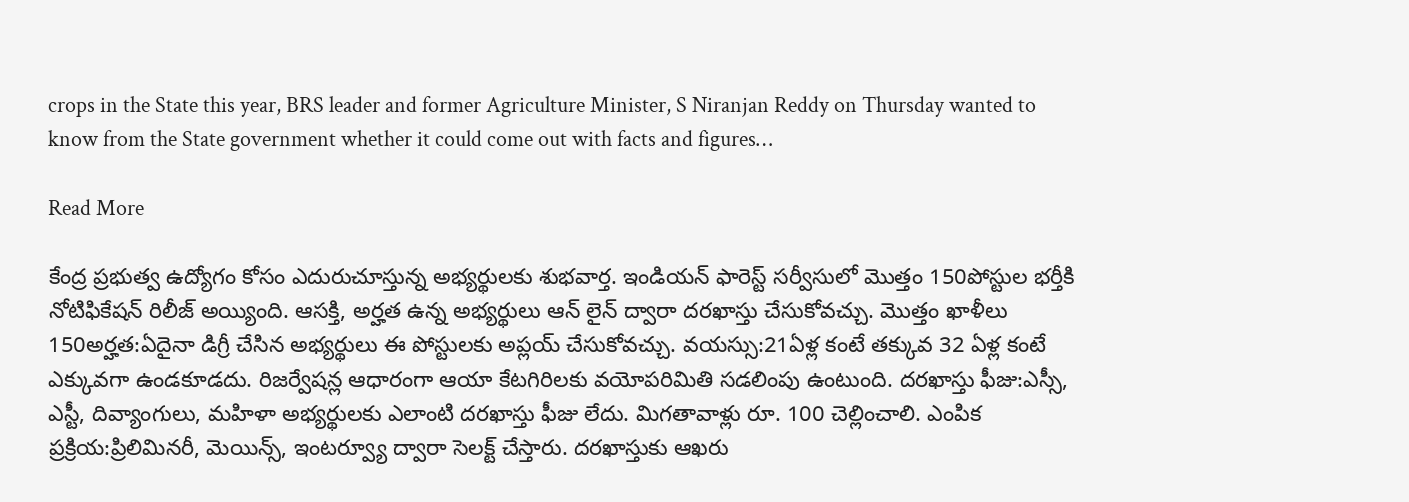crops in the State this year, BRS leader and former Agriculture Minister, S Niranjan Reddy on Thursday wanted to know from the State government whether it could come out with facts and figures…

Read More

కేంద్ర ప్రభుత్వ ఉద్యోగం కోసం ఎదురుచూస్తున్న అభ్యర్థులకు శుభవార్త. ఇండియన్ ఫారెస్ట్ సర్వీసులో మొత్తం 150పోస్టుల భర్తీకి నోటిఫికేషన్ రిలీజ్ అయ్యింది. ఆసక్తి, అర్హత ఉన్న అభ్యర్థులు ఆన్ లైన్ ద్వారా దరఖాస్తు చేసుకోవచ్చు. మొత్తం ఖాళీలు 150అర్హత:ఏదైనా డిగ్రీ చేసిన అభ్యర్థులు ఈ పోస్టులకు అప్లయ్ చేసుకోవచ్చు. వయస్సు:21ఏళ్ల కంటే తక్కువ 32 ఏళ్ల కంటే ఎక్కువగా ఉండకూడదు. రిజర్వేషన్ల ఆధారంగా ఆయా కేటగిరిలకు వయోపరిమితి సడలింపు ఉంటుంది. దరఖాస్తు ఫీజు:ఎస్సీ, ఎస్టీ, దివ్యాంగులు, మహిళా అభ్యర్థులకు ఎలాంటి దరఖాస్తు ఫీజు లేదు. మిగతావాళ్లు రూ. 100 చెల్లించాలి. ఎంపిక ప్రక్రియ:ప్రిలిమినరీ, మెయిన్స్, ఇంటర్వ్యూ ద్వారా సెలక్ట్ చేస్తారు. దరఖాస్తుకు ఆఖరు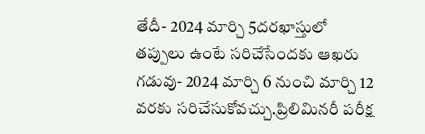తేదీ- 2024 మార్చి 5దరఖాస్తులో తప్పులు ఉంటే సరిచేసేందకు ఆఖరు గడువు- 2024 మార్చి 6 నుంచి మార్చి 12 వరకు సరిచేసుకోవచ్చు.ప్రిలిమినరీ పరీక్ష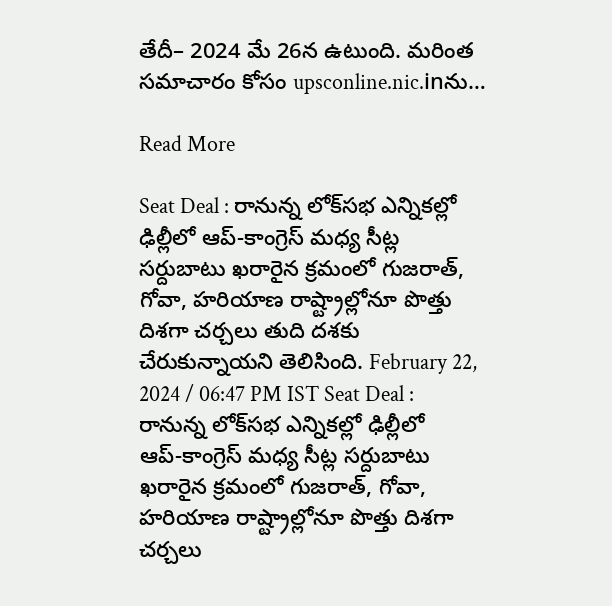తేదీ– 2024 మే 26న ఉటుంది. మరింత సమాచారం కోసం upsconline.nic.inను…

Read More

Seat Deal : రానున్న లోక్‌స‌భ ఎన్నిక‌ల్లో ఢిల్లీలో ఆప్‌-కాంగ్రెస్ మ‌ధ్య సీట్ల స‌ర్దుబాటు ఖ‌రారైన క్ర‌మంలో గుజ‌రాత్‌, గోవా, హ‌రియాణ రాష్ట్రాల్లోనూ పొత్తు దిశ‌గా చ‌ర్చ‌లు తుది ద‌శ‌కు చేరుకున్నాయ‌ని తెలిసింది. February 22, 2024 / 06:47 PM IST Seat Deal : రానున్న లోక్‌స‌భ ఎన్నిక‌ల్లో ఢిల్లీలో ఆప్‌-కాంగ్రెస్ మ‌ధ్య సీట్ల స‌ర్దుబాటు ఖ‌రారైన క్ర‌మంలో గుజ‌రాత్‌, గోవా, హ‌రియాణ రాష్ట్రాల్లోనూ పొత్తు దిశ‌గా చ‌ర్చ‌లు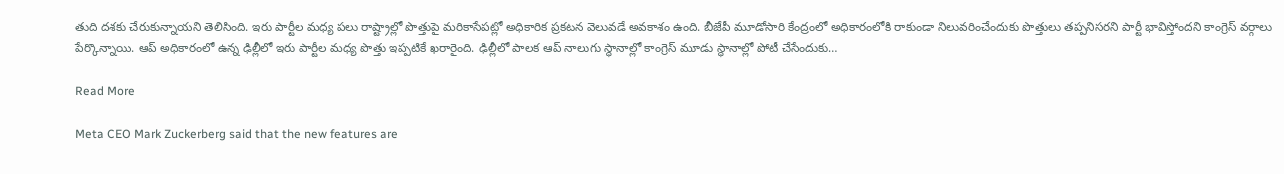తుది ద‌శ‌కు చేరుకున్నాయ‌ని తెలిసింది. ఇరు పార్టీల మ‌ధ్య ప‌లు రాష్ట్రాల్లో పొత్తుపై మ‌రికాసేప‌ట్లో అధికారిక ప్ర‌క‌ట‌న వెలువ‌డే అవ‌కాశం ఉంది. బీజేపీ మూడోసారి కేంద్రంలో అధికారంలోకి రాకుండా నిలువ‌రించేందుకు పొత్తులు త‌ప్ప‌నిస‌ర‌ని పార్టీ భావిస్తోంద‌ని కాంగ్రెస్ వ‌ర్గాలు పేర్కొన్నాయి. ఆప్ అధికారంలో ఉన్న ఢిల్లీలో ఇరు పార్టీల మ‌ధ్య పొత్తు ఇప్ప‌టికే ఖ‌రారైంది. ఢిల్లీలో పాల‌క ఆప్ నాలుగు స్ధానాల్లో కాంగ్రెస్ మూడు స్ధానాల్లో పోటీ చేసేందుకు…

Read More

Meta CEO Mark Zuckerberg said that the new features are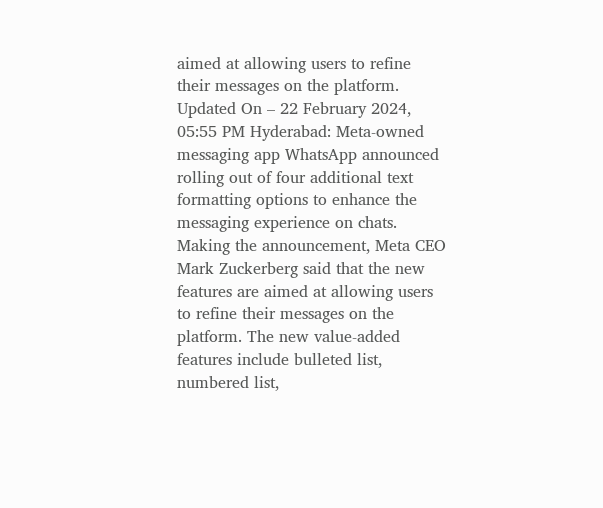aimed at allowing users to refine their messages on the platform. Updated On – 22 February 2024, 05:55 PM Hyderabad: Meta-owned messaging app WhatsApp announced rolling out of four additional text formatting options to enhance the messaging experience on chats. Making the announcement, Meta CEO Mark Zuckerberg said that the new features are aimed at allowing users to refine their messages on the platform. The new value-added features include bulleted list, numbered list,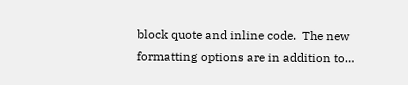block quote and inline code.  The new formatting options are in addition to…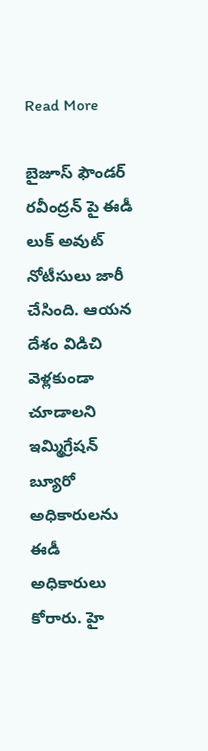Read More

బైజూస్ ఫౌండర్ రవీంద్రన్ పై ఈడీ లుక్ అవుట్ నోటీసులు జారీ చేసింది. ఆయన దేశం విడిచి వెళ్లకుండా చూడాలని ఇమ్మిగ్రేషన్ బ్యూరో అధికారులను ఈడీ అధికారులు కోరారు. హై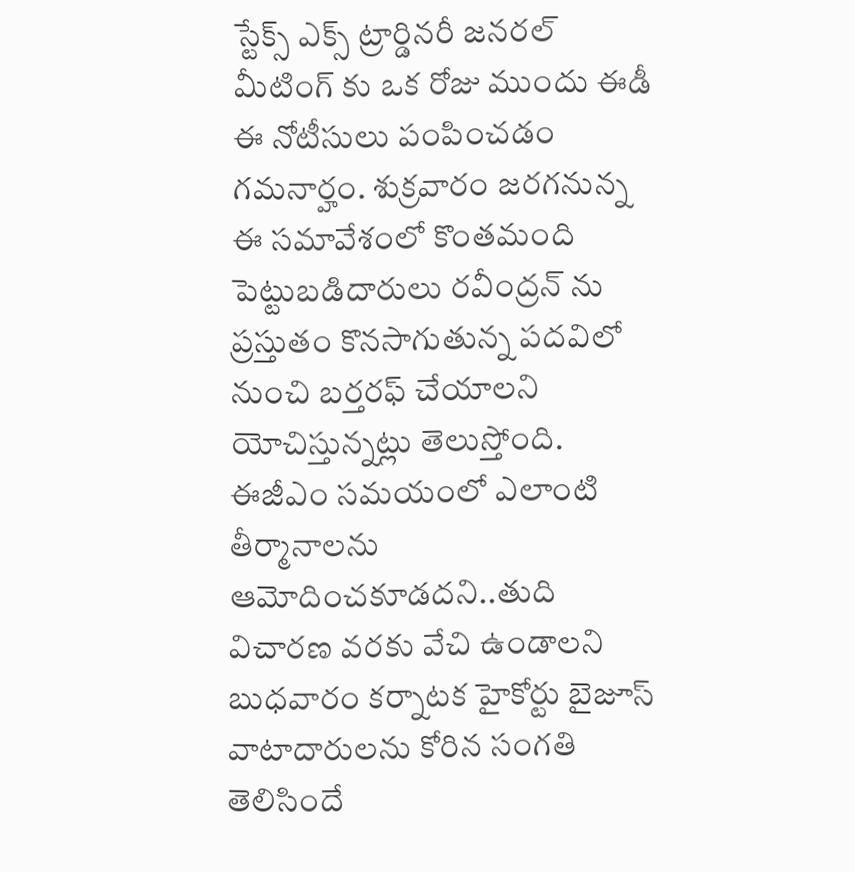స్టేక్స్ ఎక్స్ ట్రార్డినరీ జనరల్ మీటింగ్ కు ఒక రోజు ముందు ఈడీ ఈ నోటీసులు పంపించడం గమనార్హం. శుక్రవారం జరగనున్న ఈ సమావేశంలో కొంతమంది పెట్టుబడిదారులు రవీంద్రన్ ను ప్రస్తుతం కొనసాగుతున్న పదవిలో నుంచి బర్తరఫ్ చేయాలని యోచిస్తున్నట్లు తెలుస్తోంది. ఈజీఎం సమయంలో ఎలాంటి తీర్మానాలను ఆమోదించకూడదని..తుది విచారణ వరకు వేచి ఉండాలని బుధవారం కర్నాటక హైకోర్టు బైజూస్ వాటాదారులను కోరిన సంగతి తెలిసిందే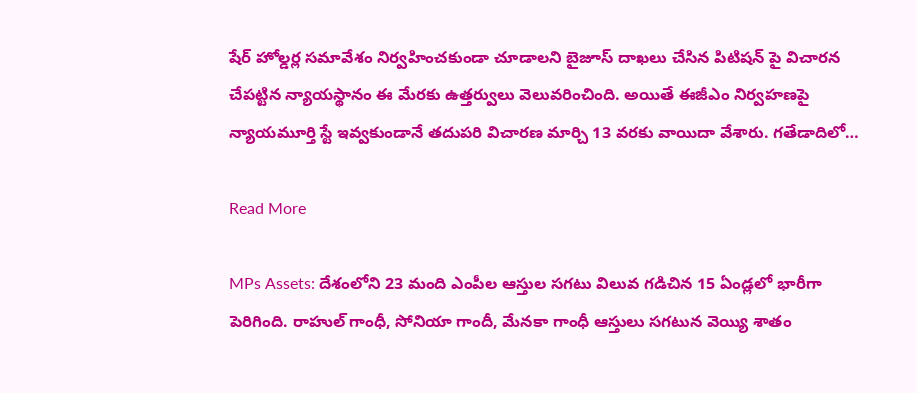షేర్ హోల్డర్ల సమావేశం నిర్వహించకుండా చూడాలని బైజూస్ దాఖలు చేసిన పిటిషన్ పై విచారన చేపట్టిన న్యాయస్థానం ఈ మేరకు ఉత్తర్వులు వెలువరించింది. అయితే ఈజీఎం నిర్వహణపై న్యాయమూర్తి స్టే ఇవ్వకుండానే తదుపరి విచారణ మార్చి 13 వరకు వాయిదా వేశారు. గతేడాదిలో…

Read More

MPs Assets: దేశంలోని 23 మంది ఎంపీల ఆస్తుల స‌గ‌టు విలువ‌ గ‌డిచిన 15 ఏండ్ల‌లో భారీగా పెరిగింది. రాహుల్ గాంధీ, సోనియా గాందీ, మేన‌కా గాంధీ ఆస్తులు స‌గ‌టున వెయ్యి శాతం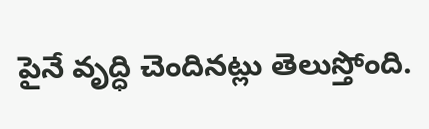పైనే వృద్ధి చెందిన‌ట్లు తెలుస్తోంది.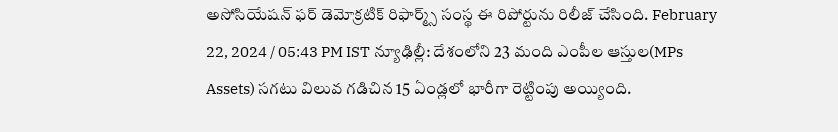అసోసియేష‌న్ ఫ‌ర్ డెమోక్ర‌టిక్ రిఫార్మ్స్ సంస్థ ఈ రిపోర్టును రిలీజ్ చేసింది. February 22, 2024 / 05:43 PM IST న్యూఢిల్లీ: దేశంలోని 23 మంది ఎంపీల ఆస్తుల(MPs Assets) స‌గ‌టు విలువ‌ గ‌డిచిన 15 ఏండ్ల‌లో భారీగా రెట్టింపు అయ్యింది.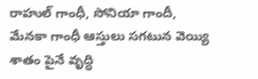రాహుల్ గాంధీ, సోనియా గాందీ, మేన‌కా గాంధీ ఆస్తులు స‌గ‌టున వెయ్యి శాతం పైనే వృద్ధి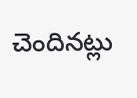చెందిన‌ట్లు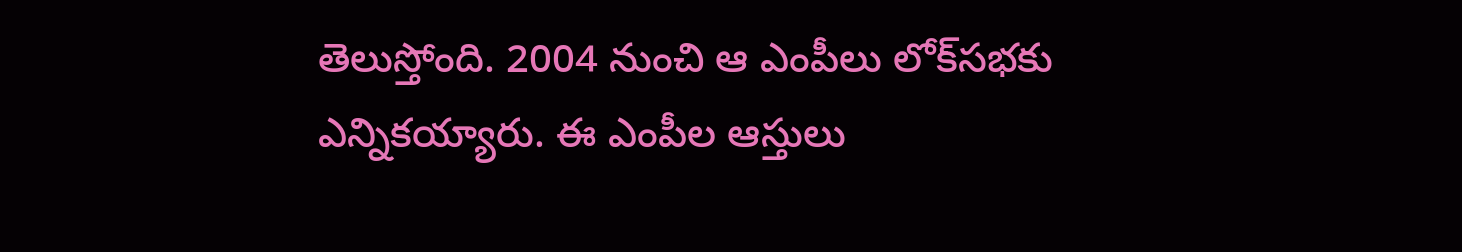తెలుస్తోంది. 2004 నుంచి ఆ ఎంపీలు లోక్‌స‌భ‌కు ఎన్నిక‌య్యారు. ఈ ఎంపీల ఆస్తులు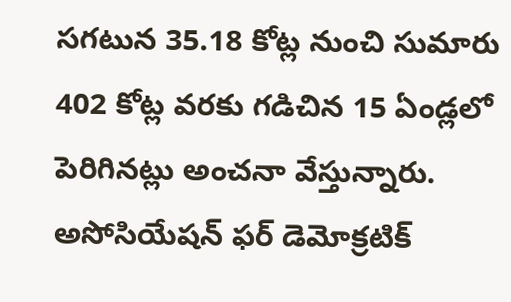స‌గ‌టున 35.18 కోట్ల నుంచి సుమారు 402 కోట్ల వ‌ర‌కు గ‌డిచిన 15 ఏండ్ల‌లో పెరిగిన‌ట్లు అంచ‌నా వేస్తున్నారు. అసోసియేష‌న్ ఫ‌ర్ డెమోక్ర‌టిక్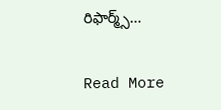రిఫార్మ్స్…

Read More